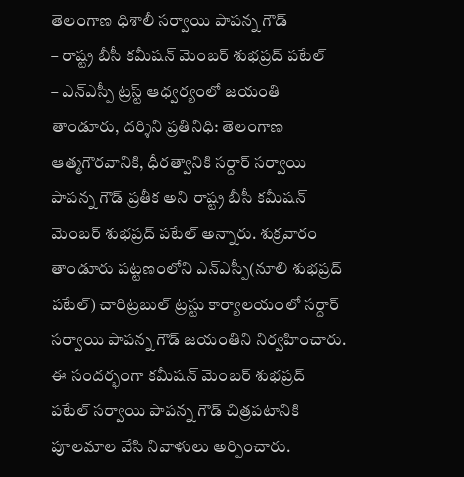తెలంగాణ ధిశాలీ సర్వాయి పాపన్న గౌడ్
– రాష్ట్ర బీసీ కమీషన్ మెంబర్ శుభప్రద్ పటేల్
– ఎన్ఎస్పీ ట్రస్ట్ ఆధ్వర్యంలో జయంతి
తాండూరు, దర్శిని ప్రతినిధి: తెలంగాణ ఆత్మగౌరవానికి, ధీరత్వానికి సర్దార్ సర్వాయి పాపన్న గౌడ్ ప్రతీక అని రాష్ట్ర బీసీ కమీషన్ మెంబర్ శుభప్రద్ పటేల్ అన్నారు. శుక్రవారం తాండూరు పట్టణంలోని ఎన్ఎస్పీ(నూలి శుభప్రద్ పటేల్) చారిట్రబుల్ ట్రస్టు కార్యాలయంలో సర్దార్ సర్వాయి పాపన్న గౌడ్ జయంతిని నిర్వహించారు. ఈ సందర్భంగా కమీషన్ మెంబర్ శుభప్రద్ పటేల్ సర్వాయి పాపన్న గౌడ్ చిత్రపటానికి పూలమాల వేసి నివాళులు అర్పించారు.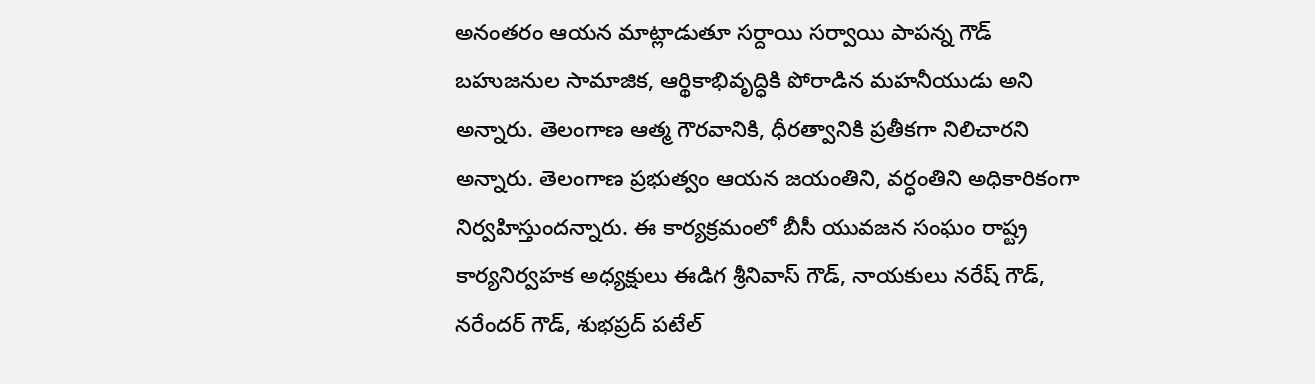అనంతరం ఆయన మాట్లాడుతూ సర్దాయి సర్వాయి పాపన్న గౌడ్ బహుజనుల సామాజిక, ఆర్థికాభివృద్ధికి పోరాడిన మహనీయుడు అని అన్నారు. తెలంగాణ ఆత్మ గౌరవానికి, ధీరత్వానికి ప్రతీకగా నిలిచారని అన్నారు. తెలంగాణ ప్రభుత్వం ఆయన జయంతిని, వర్ధంతిని అధికారికంగా నిర్వహిస్తుందన్నారు. ఈ కార్యక్రమంలో బీసీ యువజన సంఘం రాష్ట్ర కార్యనిర్వహక అధ్యక్షులు ఈడిగ శ్రీనివాస్ గౌడ్, నాయకులు నరేష్ గౌడ్, నరేందర్ గౌడ్, శుభప్రద్ పటేల్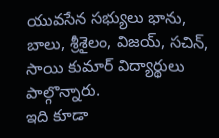యువసేన సభ్యులు భాను, బాలు, శ్రీశైలం, విజయ్, సచిన్, సాయి కుమార్ విద్యార్థులు పాల్గొన్నారు.
ఇది కూడా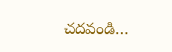చదవండి…